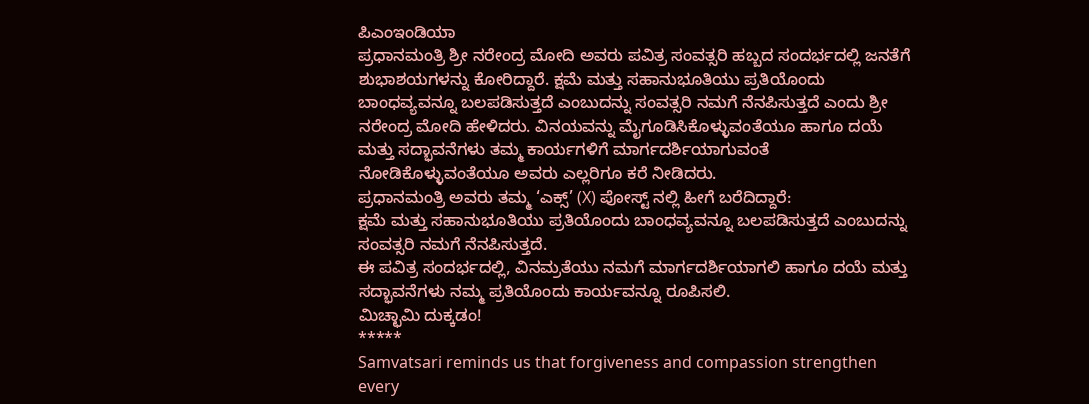ಪಿಎಂಇಂಡಿಯಾ
ಪ್ರಧಾನಮಂತ್ರಿ ಶ್ರೀ ನರೇಂದ್ರ ಮೋದಿ ಅವರು ಪವಿತ್ರ ಸಂವತ್ಸರಿ ಹಬ್ಬದ ಸಂದರ್ಭದಲ್ಲಿ ಜನತೆಗೆ ಶುಭಾಶಯಗಳನ್ನು ಕೋರಿದ್ದಾರೆ. ಕ್ಷಮೆ ಮತ್ತು ಸಹಾನುಭೂತಿಯು ಪ್ರತಿಯೊಂದು ಬಾಂಧವ್ಯವನ್ನೂ ಬಲಪಡಿಸುತ್ತದೆ ಎಂಬುದನ್ನು ಸಂವತ್ಸರಿ ನಮಗೆ ನೆನಪಿಸುತ್ತದೆ ಎಂದು ಶ್ರೀ ನರೇಂದ್ರ ಮೋದಿ ಹೇಳಿದರು. ವಿನಯವನ್ನು ಮೈಗೂಡಿಸಿಕೊಳ್ಳುವಂತೆಯೂ ಹಾಗೂ ದಯೆ ಮತ್ತು ಸದ್ಭಾವನೆಗಳು ತಮ್ಮ ಕಾರ್ಯಗಳಿಗೆ ಮಾರ್ಗದರ್ಶಿಯಾಗುವಂತೆ ನೋಡಿಕೊಳ್ಳುವಂತೆಯೂ ಅವರು ಎಲ್ಲರಿಗೂ ಕರೆ ನೀಡಿದರು.
ಪ್ರಧಾನಮಂತ್ರಿ ಅವರು ತಮ್ಮ ‘ಎಕ್ಸ್’ (X) ಪೋಸ್ಟ್ ನಲ್ಲಿ ಹೀಗೆ ಬರೆದಿದ್ದಾರೆ:
ಕ್ಷಮೆ ಮತ್ತು ಸಹಾನುಭೂತಿಯು ಪ್ರತಿಯೊಂದು ಬಾಂಧವ್ಯವನ್ನೂ ಬಲಪಡಿಸುತ್ತದೆ ಎಂಬುದನ್ನು ಸಂವತ್ಸರಿ ನಮಗೆ ನೆನಪಿಸುತ್ತದೆ.
ಈ ಪವಿತ್ರ ಸಂದರ್ಭದಲ್ಲಿ, ವಿನಮ್ರತೆಯು ನಮಗೆ ಮಾರ್ಗದರ್ಶಿಯಾಗಲಿ ಹಾಗೂ ದಯೆ ಮತ್ತು ಸದ್ಭಾವನೆಗಳು ನಮ್ಮ ಪ್ರತಿಯೊಂದು ಕಾರ್ಯವನ್ನೂ ರೂಪಿಸಲಿ.
ಮಿಚ್ಛಾಮಿ ದುಕ್ಕಡಂ!
*****
Samvatsari reminds us that forgiveness and compassion strengthen every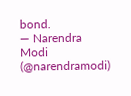bond.
— Narendra Modi (@narendramodi)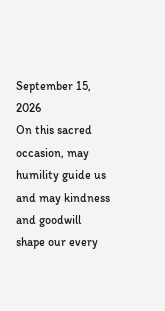September 15, 2026
On this sacred occasion, may humility guide us and may kindness and goodwill shape our every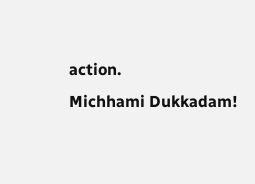action.
Michhami Dukkadam!